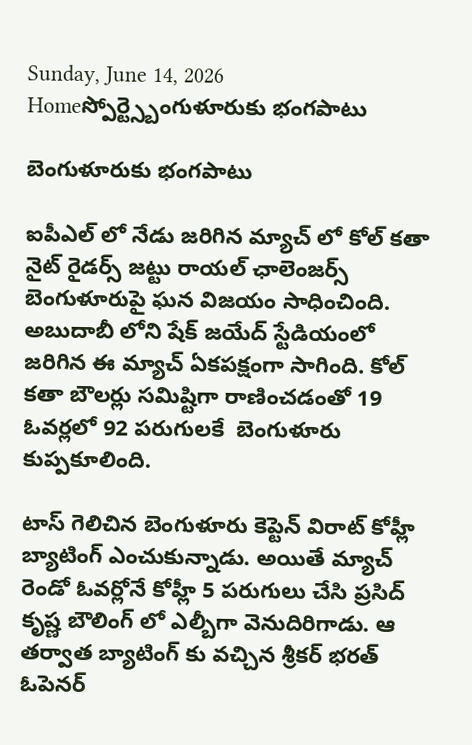Sunday, June 14, 2026
Homeస్పోర్ట్స్బెంగుళూరుకు భంగపాటు

బెంగుళూరుకు భంగపాటు

ఐపీఎల్ లో నేడు జరిగిన మ్యాచ్ లో కోల్ కతా నైట్ రైడర్స్ జట్టు రాయల్ ఛాలెంజర్స్ బెంగుళూరుపై ఘన విజయం సాధించింది. అబుదాబీ లోని షేక్ జయేద్ స్టేడియంలో జరిగిన ఈ మ్యాచ్ ఏకపక్షంగా సాగింది. కోల్ కతా బౌలర్లు సమిష్టిగా రాణించడంతో 19 ఓవర్లలో 92 పరుగులకే  బెంగుళూరు కుప్పకూలింది.

టాస్ గెలిచిన బెంగుళూరు కెప్టెన్ విరాట్ కోహ్లీ బ్యాటింగ్ ఎంచుకున్నాడు. అయితే మ్యాచ్ రెండో ఓవర్లోనే కోహ్లీ 5 పరుగులు చేసి ప్రసిద్ కృష్ణ బౌలింగ్ లో ఎల్బీగా వెనుదిరిగాడు. ఆ తర్వాత బ్యాటింగ్ కు వచ్చిన శ్రీకర్ భరత్ ఓపెనర్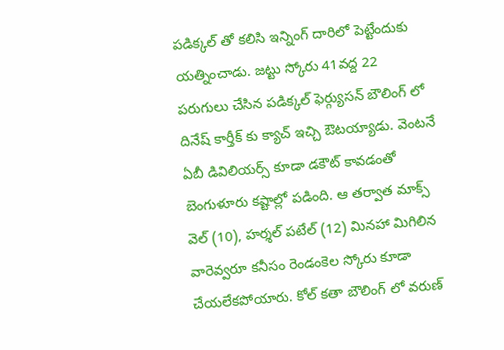పడిక్కల్ తో కలిసి ఇన్నింగ్ దారిలో పెట్టేందుకు యత్నించాడు. జట్టు స్కోరు 41వద్ద 22 పరుగులు చేసిన పడిక్కల్ ఫెర్గ్యుసన్ బౌలింగ్ లో దినేష్ కార్తీక్ కు క్యాచ్ ఇచ్చి ఔటయ్యాడు. వెంటనే ఏబీ డివిలియర్స్ కూడా డకౌట్ కావడంతో బెంగుళూరు కష్టాల్లో పడింది. ఆ తర్వాత మాక్స్ వెల్ (10), హర్శల్ పటేల్ (12) మినహా మిగిలిన వారెవ్వరూ కనీసం రెండంకెల స్కోరు కూడా చేయలేకపోయారు. కోల్ కతా బౌలింగ్ లో వరుణ్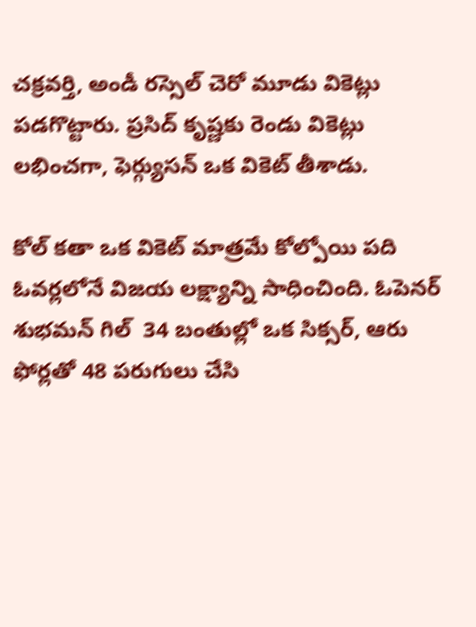చక్రవర్తి, అండీ రస్సెల్ చెరో మూడు వికెట్లు పడగొట్టారు. ప్రసిద్ కృష్ణకు రెండు వికెట్లు లభించగా, ఫెర్గ్యుసన్ ఒక వికెట్ తీశాడు.

కోల్ కతా ఒక వికెట్ మాత్రమే కోల్పోయి పది ఓవర్లలోనే విజయ లక్ష్యాన్ని సాధించింది. ఓపెనర్ శుభమన్ గిల్  34 బంతుల్లో ఒక సిక్సర్, ఆరు ఫోర్లతో 48 పరుగులు చేసి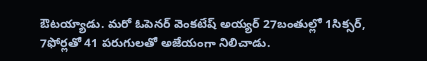ఔటయ్యాడు. మరో ఓపెనర్ వెంకటేష్ అయ్యర్ 27బంతుల్లో 1సిక్సర్,  7ఫోర్లతో 41 పరుగులతో అజేయంగా నిలిచాడు.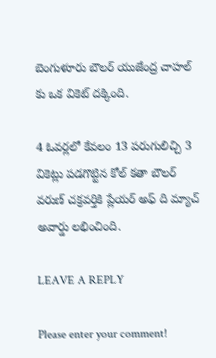బెంగుళూరు బౌలర్ యుజేంద్ర చాహల్ కు ఒక వికెట్ దక్కింది.

4 ఓవర్లలో కేవలం 13 పరుగులిచ్చి 3 వికెట్లు పడగొట్టిన కోల్ కతా బౌలర్ వరుణ్ చక్రవర్తికి ప్లేయర్ అఫ్ ది మ్యాచ్ అవార్డు లభించింది.

LEAVE A REPLY

Please enter your comment!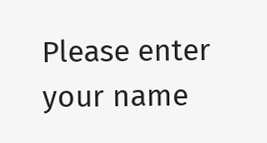Please enter your name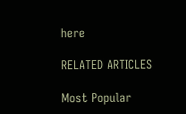here

RELATED ARTICLES

Most Popular